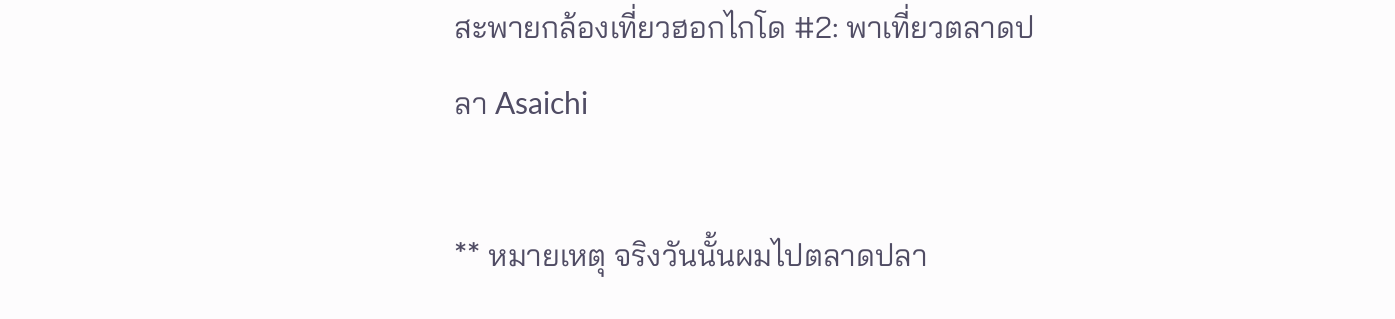สะพายกล้องเที่ยวฮอกไกโด #2: พาเที่ยวตลาดปลา Asaichi

** หมายเหตุ จริงวันนั้นผมไปตลาดปลา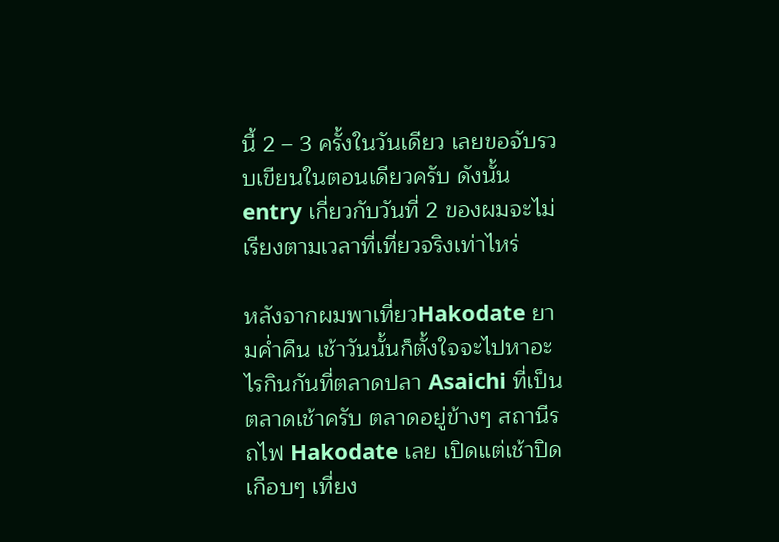นี้ 2 – 3 ครั้งในวันเดียว เลยขอจับรวบเขียนในตอนเดียวครับ ดังนั้น entry เกี่ยวกับวันที่ 2 ของผมจะไม่เรียงตามเวลาที่เที่ยวจริงเท่าไหร่

หลังจากผมพาเที่ยวHakodate ยามค่ำคืน เช้าวันนั้นก็ตั้งใจจะไปหาอะไรกินกันที่ตลาดปลา Asaichi ที่เป็นตลาดเช้าครับ ตลาดอยู่ข้างๆ สถานีรถไฟ Hakodate เลย เปิดแต่เช้าปิดเกือบๆ เที่ยง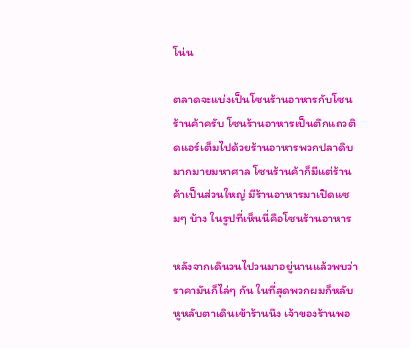โน่น

ตลาดจะแบ่งเป็นโซนร้านอาหารกับโซนร้านค้าครับ โซนร้านอาหารเป็นตึกแถวติดแอร์เต็มไปด้วยร้านอาหารพวกปลาดิบมากมายมหาศาล โซนร้านค้าก็มีแต่ร้านค้าเป็นส่วนใหญ่ มีร้านอาหารมาเปิดแซมๆ บ้าง ในรูปที่เห็นนี่คือโซนร้านอาหาร

หลังจากเดินวนไปวนมาอยู่นานแล้วพบว่าราคามันก็ไล่ๆ กัน ในที่สุดพวกผมก็หลับหูหลับตาเดินเข้าร้านนึง เจ้าของร้านพอ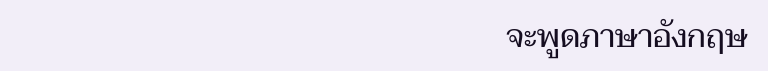จะพูดภาษาอังกฤษ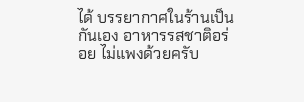ได้ บรรยากาศในร้านเป็นกันเอง อาหารรสชาติอร่อย ไม่แพงด้วยครับ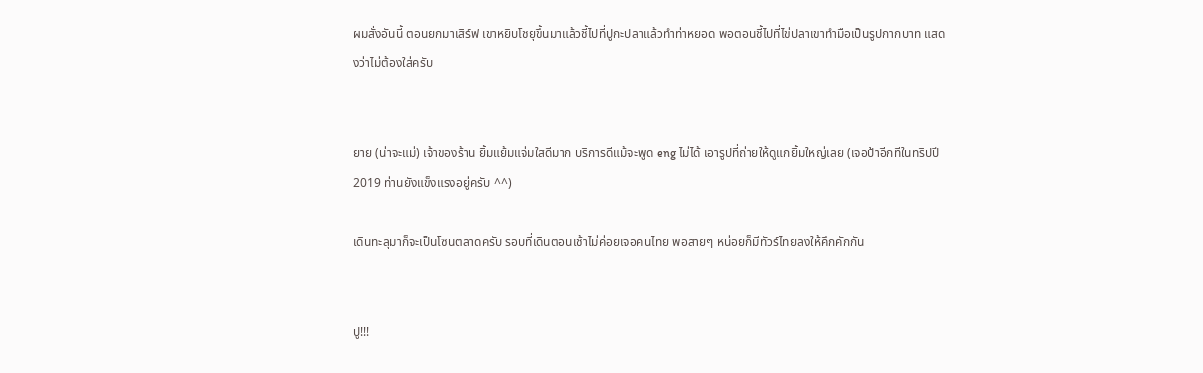ผมสั่งอันนี้ ตอนยกมาเสิร์ฟ เขาหยิบโชยุขึ้นมาแล้วชี้ไปที่ปูกะปลาแล้วทำท่าหยอด พอตอนชี้ไปที่ไข่ปลาเขาทำมือเป็นรูปกากบาท แสดงว่าไม่ต้องใส่ครับ


ยาย (น่าจะแม่) เจ้าของร้าน ยิ้มแย้มแจ่มใสดีมาก บริการดีแม้จะพูด eng ไม่ได้ เอารูปที่ถ่ายให้ดูแกยิ้มใหญ่เลย (เจอป้าอีกทีในทริปปี 2019 ท่านยังแข็งแรงอยู่ครับ ^^)

เดินทะลุมาก็จะเป็นโซนตลาดครับ รอบที่เดินตอนเช้าไม่ค่อยเจอคนไทย พอสายๆ หน่อยก็มีทัวร์ไทยลงให้คึกคักกัน


ปู!!!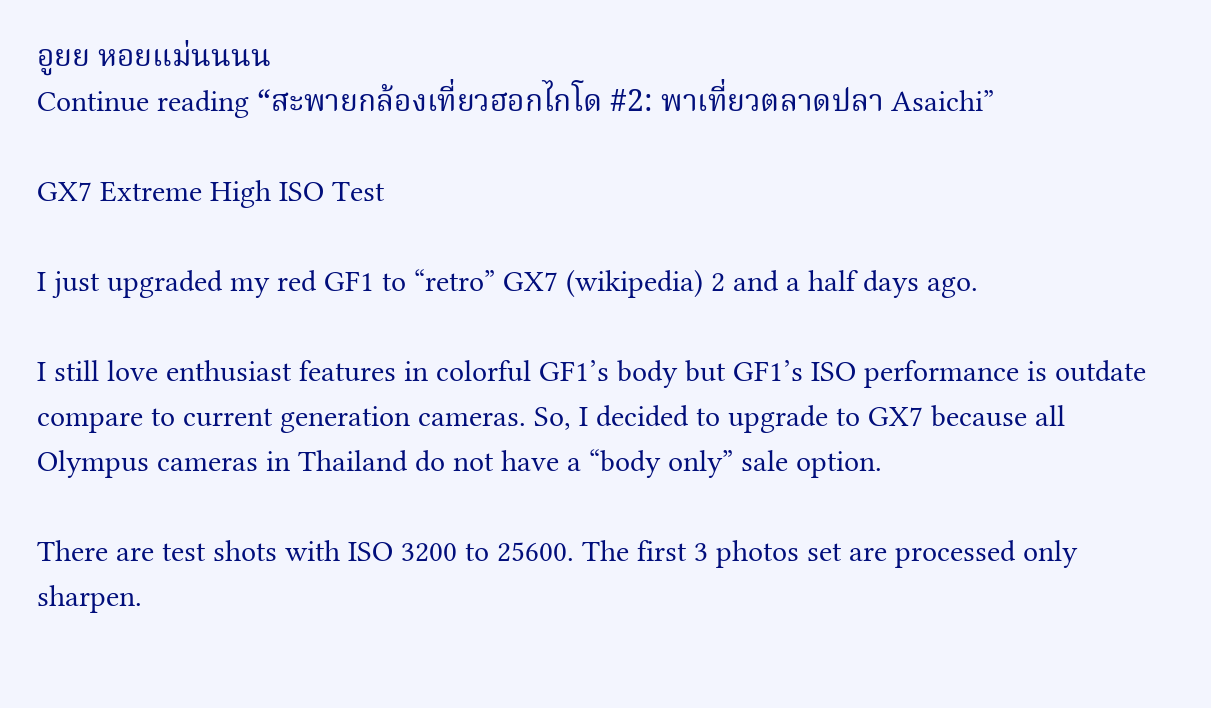อูยย หอยแม่นนนน
Continue reading “สะพายกล้องเที่ยวฮอกไกโด #2: พาเที่ยวตลาดปลา Asaichi”

GX7 Extreme High ISO Test

I just upgraded my red GF1 to “retro” GX7 (wikipedia) 2 and a half days ago.

I still love enthusiast features in colorful GF1’s body but GF1’s ISO performance is outdate compare to current generation cameras. So, I decided to upgrade to GX7 because all Olympus cameras in Thailand do not have a “body only” sale option.

There are test shots with ISO 3200 to 25600. The first 3 photos set are processed only sharpen.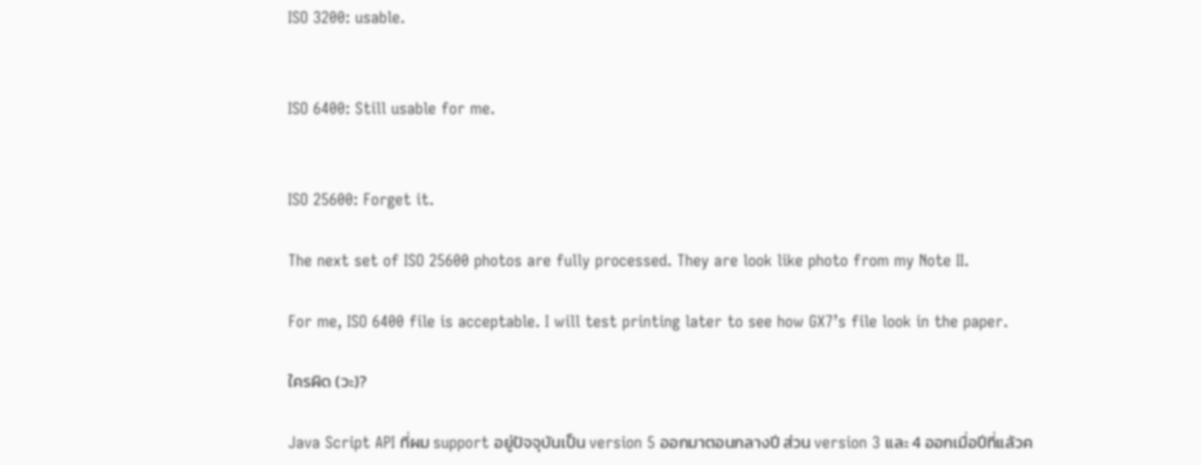ISO 3200: usable.


ISO 6400: Still usable for me.


ISO 25600: Forget it.

The next set of ISO 25600 photos are fully processed. They are look like photo from my Note II.

For me, ISO 6400 file is acceptable. I will test printing later to see how GX7’s file look in the paper.

ใครผิด (วะ)?

Java Script API ที่ผม support อยู่ปัจจุบันเป็น version 5 ออกมาตอนกลางปี ส่วน version 3 และ 4 ออกเมื่อปีที่แล้วค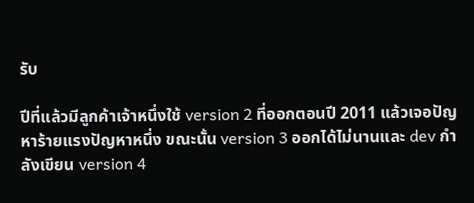รับ

ปีที่แล้วมีลูกค้าเจ้าหนึ่งใช้ version 2 ที่ออกตอนปี 2011 แล้วเจอปัญหาร้ายแรงปัญหาหนึ่ง ขณะนั้น version 3 ออกได้ไม่นานและ dev กำลังเขียน version 4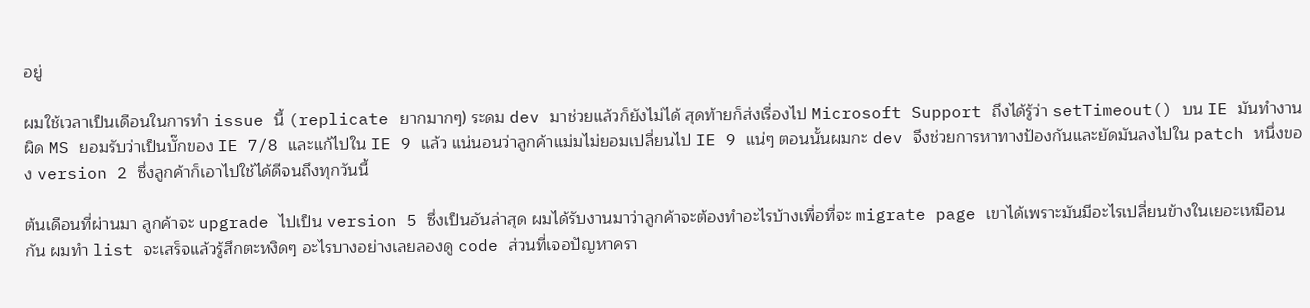อยู่

ผมใช้เวลาเป็นเดือนในการทำ issue นี้ (replicate ยากมากๆ) ระดม dev มาช่วยแล้วก็ยังไม่ได้ สุดท้ายก็ส่งเรื่องไป Microsoft Support ถึงได้รู้ว่า setTimeout() บน IE มันทำงานผิด MS ยอมรับว่าเป็นบั๊กของ IE 7/8 และแก้ไปใน IE 9 แล้ว แน่นอนว่าลูกค้าแม่มไม่ยอมเปลี่ยนไป IE 9 แน่ๆ ตอนนั้นผมกะ dev จึงช่วยการหาทางป้องกันและยัดมันลงไปใน patch หนึ่งของ version 2 ซึ่งลูกค้าก็เอาไปใช้ได้ดีจนถึงทุกวันนี้

ต้นเดือนที่ผ่านมา ลูกค้าจะ upgrade ไปเป็น version 5 ซึ่งเป็นอันล่าสุด ผมได้รับงานมาว่าลูกค้าจะต้องทำอะไรบ้างเพื่อที่จะ migrate page เขาได้เพราะมันมีอะไรเปลี่ยนข้างในเยอะเหมือนกัน ผมทำ list จะเสร็จแล้วรู้สึกตะหงิดๆ อะไรบางอย่างเลยลองดู code ส่วนที่เจอปัญหาครา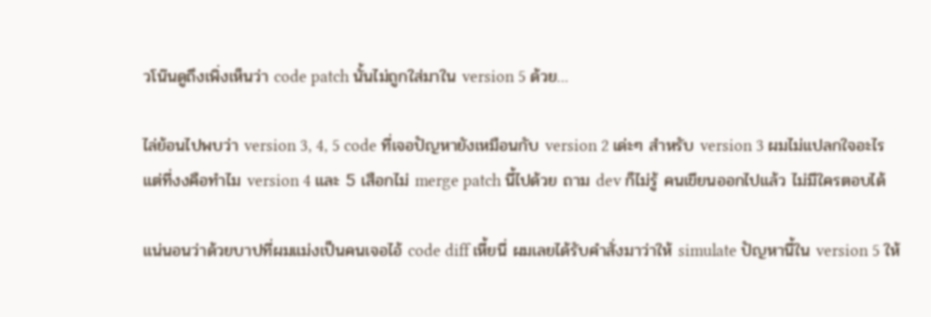วโน๊นดูถึงเพิ่งเห็นว่า code patch นั้นไม่ถูกใส่มาใน version 5 ด้วย…

ไล่ย้อนไปพบว่า version 3, 4, 5 code ที่เจอปัญหายังเหมือนกับ version 2 เด่ะๆ สำหรับ version 3 ผมไม่แปลกใจอะไร แต่ที่งงคือทำไม version 4 และ 5 เสือกไม่ merge patch นี้ไปด้วย ถาม dev ก็ไม่รู้ คนเขียนออกไปแล้ว ไม่มีใครตอบได้

แน่นอนว่าด้วยบาปที่ผมแม่งเป็นคนเจอไอ้ code diff เหี้ยนี่ ผมเลยได้รับคำสั่งมาว่าให้ simulate ปัญหานี้ใน version 5 ให้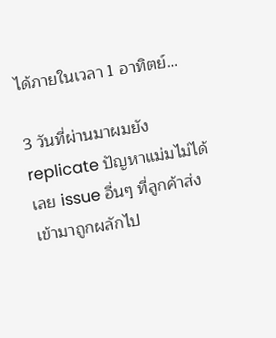ได้ภายในเวลา 1 อาทิตย์…

3 วันที่ผ่านมาผมยัง replicate ปัญหาแม่มไม่ได้เลย issue อื่นๆ ที่ลูกค้าส่งเข้ามาถูกผลักไป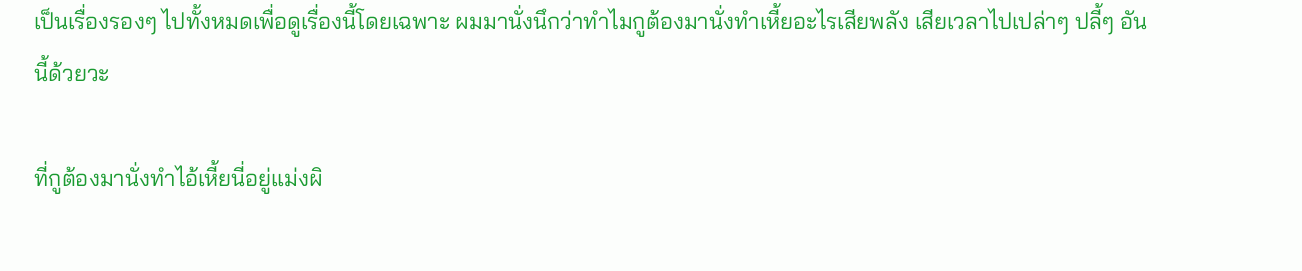เป็นเรื่องรองๆ ไปทั้งหมดเพื่อดูเรื่องนี้โดยเฉพาะ ผมมานั่งนึกว่าทำไมกูต้องมานั่งทำเหี้ยอะไรเสียพลัง เสียเวลาไปเปล่าๆ ปลี้ๆ อันนี้ด้วยวะ

ที่กูต้องมานั่งทำไอ้เหี้ยนี่อยู่แม่งผิ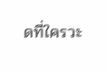ดที่ใครวะ